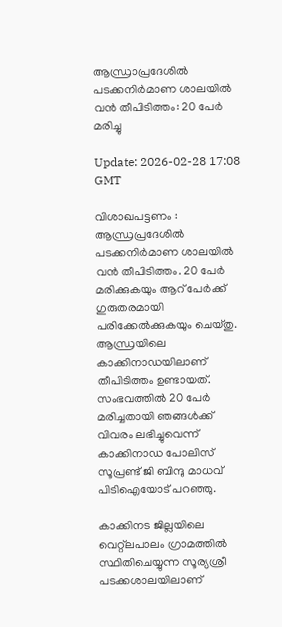ആന്ധ്രാപ്രദേശില്‍ പടക്കനിര്‍മാണ ശാലയില്‍ വന്‍ തീപിടിത്തം: 20 പേര്‍ മരിച്ചു

Update: 2026-02-28 17:08 GMT

വിശാഖപട്ടണം : ആന്ധ്രപ്രദേശില്‍ പടക്കനിര്‍മാണ ശാലയില്‍ വന്‍ തീപിടിത്തം. 20 പേര്‍ മരിക്കുകയും ആറ് പേര്‍ക്ക് ഗുരുതരമായി പരിക്കേല്‍ക്കുകയും ചെയ്തു. ആന്ധ്രയിലെ കാക്കിനാഡയിലാണ് തീപിടിത്തം ഉണ്ടായത്. സംഭവത്തില്‍ 20 പേര്‍ മരിച്ചതായി ഞങ്ങള്‍ക്ക് വിവരം ലഭിച്ചുവെന്ന് കാക്കിനാഡ പോലിസ് സൂപ്രണ്ട് ജി ബിന്ദു മാധവ് പിടിഐയോട് പറഞ്ഞു.

കാക്കിനട ജില്ലയിലെ വെറ്റ്ലപാലം ഗ്രാമത്തില്‍ സ്ഥിതിചെയ്യുന്ന സൂര്യശ്രീ പടക്കശാലയിലാണ്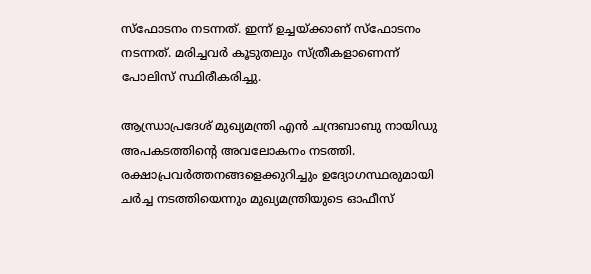സ്ഫോടനം നടന്നത്. ഇന്ന് ഉച്ചയ്ക്കാണ് സ്ഫോടനം നടന്നത്. മരിച്ചവര്‍ കൂടുതലും സ്ത്രീകളാണെന്ന് പോലിസ് സ്ഥിരീകരിച്ചു.

ആന്ധ്രാപ്രദേശ് മുഖ്യമന്ത്രി എന്‍ ചന്ദ്രബാബു നായിഡു അപകടത്തിന്റെ അവലോകനം നടത്തി. രക്ഷാപ്രവര്‍ത്തനങ്ങളെക്കുറിച്ചും ഉദ്യോഗസ്ഥരുമായി ചര്‍ച്ച നടത്തിയെന്നും മുഖ്യമന്ത്രിയുടെ ഓഫീസ്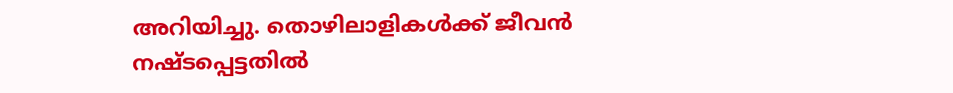അറിയിച്ചു. തൊഴിലാളികള്‍ക്ക് ജീവന്‍ നഷ്ടപ്പെട്ടതില്‍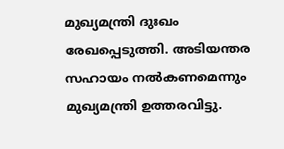മുഖ്യമന്ത്രി ദുഃഖം രേഖപ്പെടുത്തി. അടിയന്തര സഹായം നല്‍കണമെന്നും മുഖ്യമന്ത്രി ഉത്തരവിട്ടു.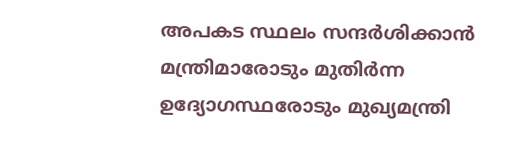അപകട സ്ഥലം സന്ദര്‍ശിക്കാന്‍ മന്ത്രിമാരോടും മുതിര്‍ന്ന ഉദ്യോഗസ്ഥരോടും മുഖ്യമന്ത്രി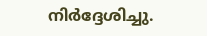നിര്‍ദ്ദേശിച്ചു.